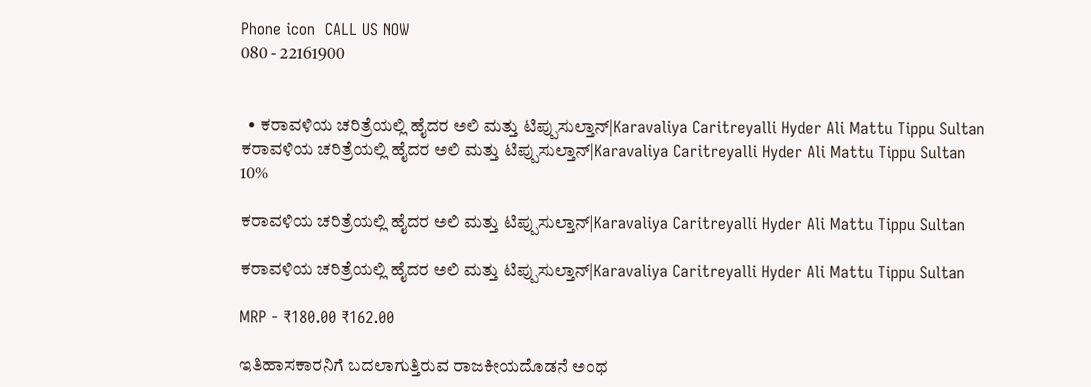Phone icon  CALL US NOW
080 - 22161900


  • ಕರಾವಳಿಯ ಚರಿತ್ರೆಯಲ್ಲಿ ಹೈದರ ಅಲಿ ಮತ್ತು ಟಿಪ್ಪುಸುಲ್ತಾನ್|Karavaliya Caritreyalli Hyder Ali Mattu Tippu Sultan
ಕರಾವಳಿಯ ಚರಿತ್ರೆಯಲ್ಲಿ ಹೈದರ ಅಲಿ ಮತ್ತು ಟಿಪ್ಪುಸುಲ್ತಾನ್|Karavaliya Caritreyalli Hyder Ali Mattu Tippu Sultan
10%

ಕರಾವಳಿಯ ಚರಿತ್ರೆಯಲ್ಲಿ ಹೈದರ ಅಲಿ ಮತ್ತು ಟಿಪ್ಪುಸುಲ್ತಾನ್|Karavaliya Caritreyalli Hyder Ali Mattu Tippu Sultan

ಕರಾವಳಿಯ ಚರಿತ್ರೆಯಲ್ಲಿ ಹೈದರ ಅಲಿ ಮತ್ತು ಟಿಪ್ಪುಸುಲ್ತಾನ್|Karavaliya Caritreyalli Hyder Ali Mattu Tippu Sultan

MRP - ₹180.00 ₹162.00

ಇತಿಹಾಸಕಾರನಿಗೆ ಬದಲಾಗುತ್ತಿರುವ ರಾಜಕೀಯದೊಡನೆ ಅಂಥ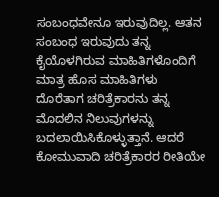ಸಂಬಂಧವೇನೂ ಇರುವುದಿಲ್ಲ. ಆತನ ಸಂಬಂಧ ಇರುವುದು ತನ್ನ ಕೈಯೊಳಗಿರುವ ಮಾಹಿತಿಗಳೊಂದಿಗೆ ಮಾತ್ರ ಹೊಸ ಮಾಹಿತಿಗಳು ದೊರೆತಾಗ ಚರಿತ್ರೆಕಾರನು ತನ್ನ ಮೊದಲಿನ ನಿಲುವುಗಳನ್ನು ಬದಲಾಯಿಸಿಕೊಳ್ಳುತ್ತಾನೆ. ಆದರೆ ಕೋಮುವಾದಿ ಚರಿತ್ರೆಕಾರರ ರೀತಿಯೇ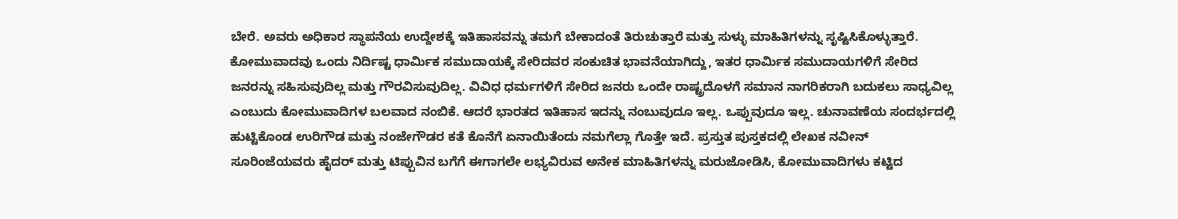ಬೇರೆ. ಅವರು ಅಧಿಕಾರ ಸ್ಥಾಪನೆಯ ಉದ್ದೇಶಕ್ಕೆ ಇತಿಹಾಸವನ್ನು ತಮಗೆ ಬೇಕಾದಂತೆ ತಿರುಚುತ್ತಾರೆ ಮತ್ತು ಸುಳ್ಳು ಮಾಹಿತಿಗಳನ್ನು ಸೃಷ್ಟಿಸಿಕೊಳ್ಳುತ್ತಾರೆ. ಕೋಮುವಾದವು ಒಂದು ನಿರ್ದಿಷ್ಟ ಧಾರ್ಮಿಕ ಸಮುದಾಯಕ್ಕೆ ಸೇರಿದವರ ಸಂಕುಚಿತ ಭಾವನೆಯಾಗಿದ್ದು, ಇತರ ಧಾರ್ಮಿಕ ಸಮುದಾಯಗಳಿಗೆ ಸೇರಿದ ಜನರನ್ನು ಸಹಿಸುವುದಿಲ್ಲ ಮತ್ತು ಗೌರವಿಸುವುದಿಲ್ಲ. ವಿವಿಧ ಧರ್ಮಗಳಿಗೆ ಸೇರಿದ ಜನರು ಒಂದೇ ರಾಷ್ಟ್ರದೊಳಗೆ ಸಮಾನ ನಾಗರಿಕರಾಗಿ ಬದುಕಲು ಸಾಧ್ಯವಿಲ್ಲ ಎಂಬುದು ಕೋಮುವಾದಿಗಳ ಬಲವಾದ ನಂಬಿಕೆ. ಆದರೆ ಭಾರತದ ಇತಿಹಾಸ ಇದನ್ನು ನಂಬುವುದೂ ಇಲ್ಲ. ಒಪ್ಪುವುದೂ ಇಲ್ಲ. ಚುನಾವಣೆಯ ಸಂದರ್ಭದಲ್ಲಿ ಹುಟ್ಟಿಕೊಂಡ ಉರಿಗೌಡ ಮತ್ತು ನಂಜೇಗೌಡರ ಕತೆ ಕೊನೆಗೆ ಏನಾಯಿತೆಂದು ನಮಗೆಲ್ಲಾ ಗೊತ್ತೇ ಇದೆ. ಪ್ರಸ್ತುತ ಪುಸ್ತಕದಲ್ಲಿ ಲೇಖಕ ನವೀನ್ ಸೂರಿಂಜೆಯವರು ಹೈದರ್ ಮತ್ತು ಟಿಪ್ಪುವಿನ ಬಗೆಗೆ ಈಗಾಗಲೇ ಲಭ್ಯವಿರುವ ಅನೇಕ ಮಾಹಿತಿಗಳನ್ನು ಮರುಜೋಡಿಸಿ, ಕೋಮುವಾದಿಗಳು ಕಟ್ಟಿದ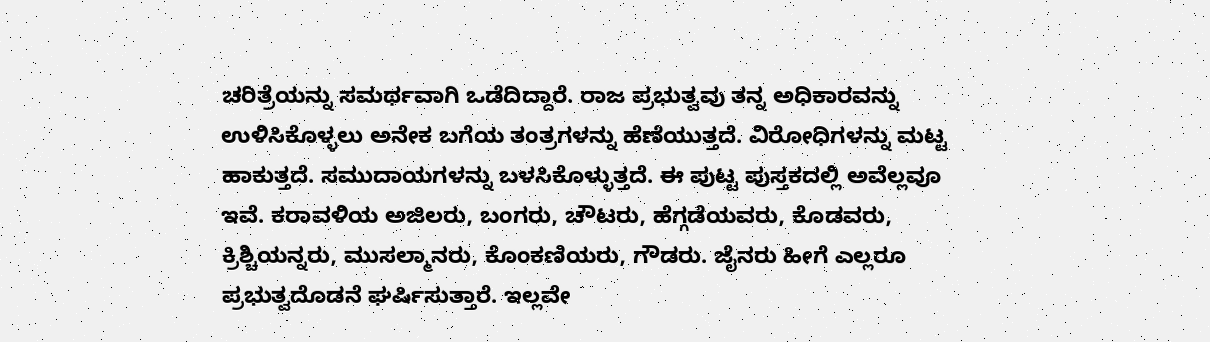ಚರಿತ್ರೆಯನ್ನು ಸಮರ್ಥವಾಗಿ ಒಡೆದಿದ್ದಾರೆ. ರಾಜ ಪ್ರಭುತ್ವವು ತನ್ನ ಅಧಿಕಾರವನ್ನು ಉಳಿಸಿಕೊಳ್ಳಲು ಅನೇಕ ಬಗೆಯ ತಂತ್ರಗಳನ್ನು ಹೆಣೆಯುತ್ತದೆ. ವಿರೋಧಿಗಳನ್ನು ಮಟ್ಟ ಹಾಕುತ್ತದೆ. ಸಮುದಾಯಗಳನ್ನು ಬಳಸಿಕೊಳ್ಳುತ್ತದೆ. ಈ ಪುಟ್ಟ ಪುಸ್ತಕದಲ್ಲಿ ಅವೆಲ್ಲವೂ ಇವೆ. ಕರಾವಳಿಯ ಅಜಿಲರು, ಬಂಗರು, ಚೌಟರು, ಹೆಗ್ಗಡೆಯವರು, ಕೊಡವರು, ಕ್ರಿಶ್ಚಿಯನ್ನರು, ಮುಸಲ್ಮಾನರು, ಕೊಂಕಣಿಯರು, ಗೌಡರು. ಜೈನರು ಹೀಗೆ ಎಲ್ಲರೂ ಪ್ರಭುತ್ವದೊಡನೆ ಘರ್ಷಿಸುತ್ತಾರೆ. ಇಲ್ಲವೇ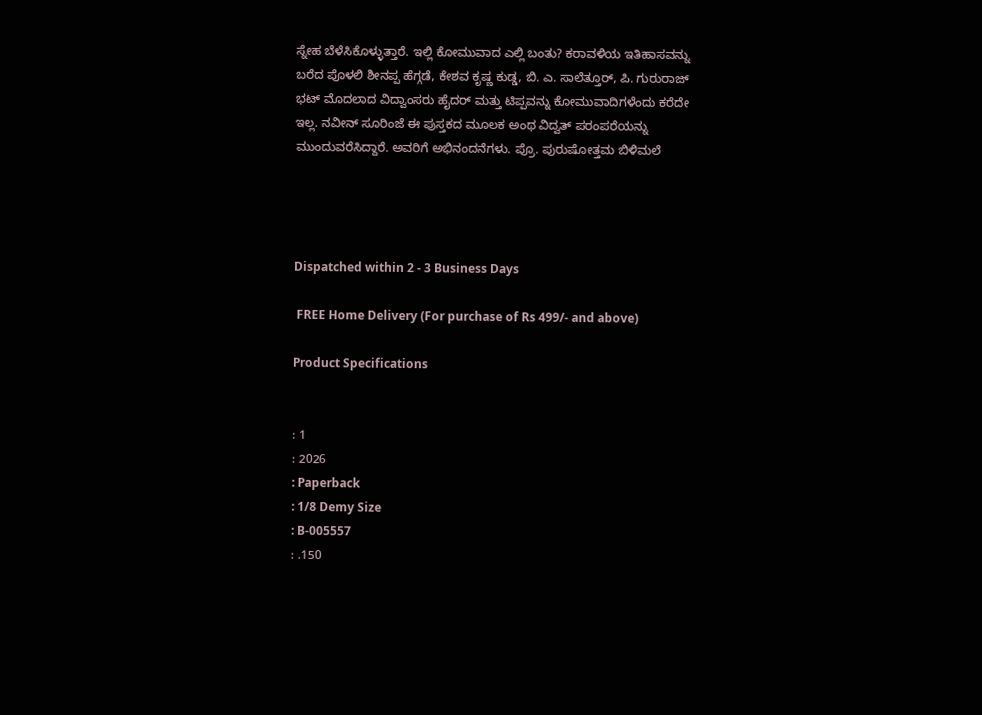ಸ್ನೇಹ ಬೆಳೆಸಿಕೊಳ್ಳುತ್ತಾರೆ. ಇಲ್ಲಿ ಕೋಮುವಾದ ಎಲ್ಲಿ ಬಂತು? ಕರಾವಳಿಯ ಇತಿಹಾಸವನ್ನು ಬರೆದ ಪೊಳಲಿ ಶೀನಪ್ಪ ಹೆಗ್ಗಡೆ, ಕೇಶವ ಕೃಷ್ಣ ಕುಡ್ಡ, ಬಿ. ಎ. ಸಾಲೆತ್ತೂರ್, ಪಿ. ಗುರುರಾಜ್ ಭಟ್ ಮೊದಲಾದ ವಿದ್ವಾಂಸರು ಹೈದರ್ ಮತ್ತು ಟಿಪ್ಪವನ್ನು ಕೋಮುವಾದಿಗಳೆಂದು ಕರೆದೇ ಇಲ್ಲ. ನವೀನ್ ಸೂರಿಂಜೆ ಈ ಪುಸ್ತಕದ ಮೂಲಕ ಅಂಥ ವಿದ್ವತ್ ಪರಂಪರೆಯನ್ನು ಮುಂದುವರೆಸಿದ್ದಾರೆ. ಅವರಿಗೆ ಅಭಿನಂದನೆಗಳು. ಪ್ರೊ. ಪುರುಷೋತ್ತಮ ಬಿಳಿಮಲೆ




Dispatched within 2 - 3 Business Days

 FREE Home Delivery (For purchase of Rs 499/- and above)

Product Specifications


: 1
: 2026
: Paperback
: 1/8 Demy Size
: B-005557
: .150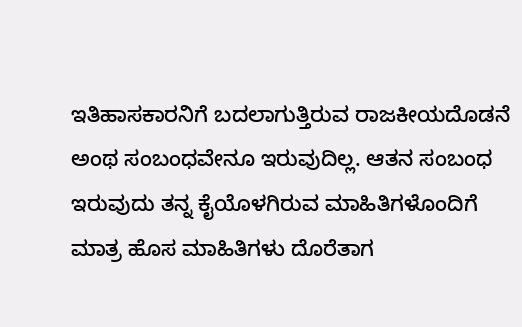ಇತಿಹಾಸಕಾರನಿಗೆ ಬದಲಾಗುತ್ತಿರುವ ರಾಜಕೀಯದೊಡನೆ ಅಂಥ ಸಂಬಂಧವೇನೂ ಇರುವುದಿಲ್ಲ. ಆತನ ಸಂಬಂಧ ಇರುವುದು ತನ್ನ ಕೈಯೊಳಗಿರುವ ಮಾಹಿತಿಗಳೊಂದಿಗೆ ಮಾತ್ರ ಹೊಸ ಮಾಹಿತಿಗಳು ದೊರೆತಾಗ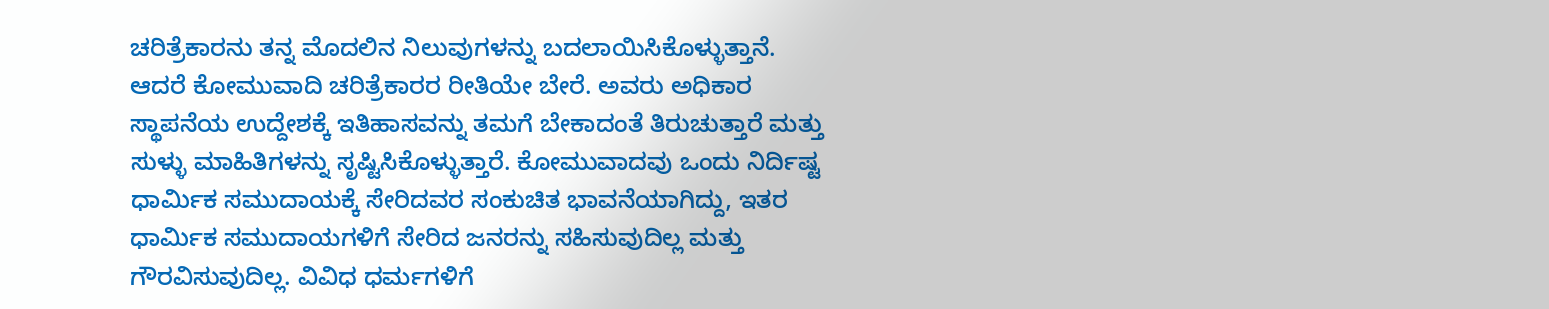ಚರಿತ್ರೆಕಾರನು ತನ್ನ ಮೊದಲಿನ ನಿಲುವುಗಳನ್ನು ಬದಲಾಯಿಸಿಕೊಳ್ಳುತ್ತಾನೆ. ಆದರೆ ಕೋಮುವಾದಿ ಚರಿತ್ರೆಕಾರರ ರೀತಿಯೇ ಬೇರೆ. ಅವರು ಅಧಿಕಾರ ಸ್ಥಾಪನೆಯ ಉದ್ದೇಶಕ್ಕೆ ಇತಿಹಾಸವನ್ನು ತಮಗೆ ಬೇಕಾದಂತೆ ತಿರುಚುತ್ತಾರೆ ಮತ್ತು ಸುಳ್ಳು ಮಾಹಿತಿಗಳನ್ನು ಸೃಷ್ಟಿಸಿಕೊಳ್ಳುತ್ತಾರೆ. ಕೋಮುವಾದವು ಒಂದು ನಿರ್ದಿಷ್ಟ ಧಾರ್ಮಿಕ ಸಮುದಾಯಕ್ಕೆ ಸೇರಿದವರ ಸಂಕುಚಿತ ಭಾವನೆಯಾಗಿದ್ದು, ಇತರ ಧಾರ್ಮಿಕ ಸಮುದಾಯಗಳಿಗೆ ಸೇರಿದ ಜನರನ್ನು ಸಹಿಸುವುದಿಲ್ಲ ಮತ್ತು ಗೌರವಿಸುವುದಿಲ್ಲ. ವಿವಿಧ ಧರ್ಮಗಳಿಗೆ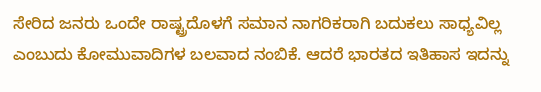ಸೇರಿದ ಜನರು ಒಂದೇ ರಾಷ್ಟ್ರದೊಳಗೆ ಸಮಾನ ನಾಗರಿಕರಾಗಿ ಬದುಕಲು ಸಾಧ್ಯವಿಲ್ಲ ಎಂಬುದು ಕೋಮುವಾದಿಗಳ ಬಲವಾದ ನಂಬಿಕೆ. ಆದರೆ ಭಾರತದ ಇತಿಹಾಸ ಇದನ್ನು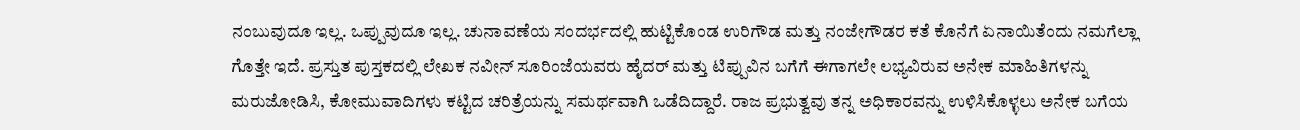ನಂಬುವುದೂ ಇಲ್ಲ. ಒಪ್ಪುವುದೂ ಇಲ್ಲ. ಚುನಾವಣೆಯ ಸಂದರ್ಭದಲ್ಲಿ ಹುಟ್ಟಿಕೊಂಡ ಉರಿಗೌಡ ಮತ್ತು ನಂಜೇಗೌಡರ ಕತೆ ಕೊನೆಗೆ ಏನಾಯಿತೆಂದು ನಮಗೆಲ್ಲಾ ಗೊತ್ತೇ ಇದೆ. ಪ್ರಸ್ತುತ ಪುಸ್ತಕದಲ್ಲಿ ಲೇಖಕ ನವೀನ್ ಸೂರಿಂಜೆಯವರು ಹೈದರ್ ಮತ್ತು ಟಿಪ್ಪುವಿನ ಬಗೆಗೆ ಈಗಾಗಲೇ ಲಭ್ಯವಿರುವ ಅನೇಕ ಮಾಹಿತಿಗಳನ್ನು ಮರುಜೋಡಿಸಿ, ಕೋಮುವಾದಿಗಳು ಕಟ್ಟಿದ ಚರಿತ್ರೆಯನ್ನು ಸಮರ್ಥವಾಗಿ ಒಡೆದಿದ್ದಾರೆ. ರಾಜ ಪ್ರಭುತ್ವವು ತನ್ನ ಅಧಿಕಾರವನ್ನು ಉಳಿಸಿಕೊಳ್ಳಲು ಅನೇಕ ಬಗೆಯ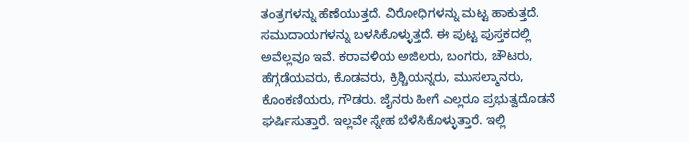ತಂತ್ರಗಳನ್ನು ಹೆಣೆಯುತ್ತದೆ. ವಿರೋಧಿಗಳನ್ನು ಮಟ್ಟ ಹಾಕುತ್ತದೆ. ಸಮುದಾಯಗಳನ್ನು ಬಳಸಿಕೊಳ್ಳುತ್ತದೆ. ಈ ಪುಟ್ಟ ಪುಸ್ತಕದಲ್ಲಿ ಅವೆಲ್ಲವೂ ಇವೆ. ಕರಾವಳಿಯ ಅಜಿಲರು, ಬಂಗರು, ಚೌಟರು, ಹೆಗ್ಗಡೆಯವರು, ಕೊಡವರು, ಕ್ರಿಶ್ಚಿಯನ್ನರು, ಮುಸಲ್ಮಾನರು, ಕೊಂಕಣಿಯರು, ಗೌಡರು. ಜೈನರು ಹೀಗೆ ಎಲ್ಲರೂ ಪ್ರಭುತ್ವದೊಡನೆ ಘರ್ಷಿಸುತ್ತಾರೆ. ಇಲ್ಲವೇ ಸ್ನೇಹ ಬೆಳೆಸಿಕೊಳ್ಳುತ್ತಾರೆ. ಇಲ್ಲಿ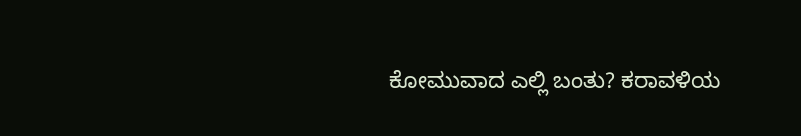ಕೋಮುವಾದ ಎಲ್ಲಿ ಬಂತು? ಕರಾವಳಿಯ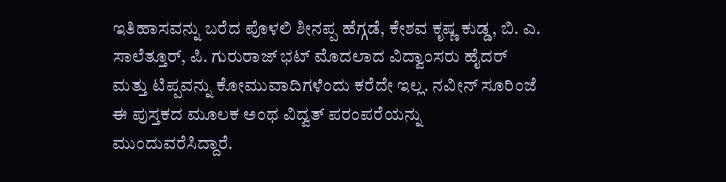ಇತಿಹಾಸವನ್ನು ಬರೆದ ಪೊಳಲಿ ಶೀನಪ್ಪ ಹೆಗ್ಗಡೆ, ಕೇಶವ ಕೃಷ್ಣ ಕುಡ್ಡ, ಬಿ. ಎ. ಸಾಲೆತ್ತೂರ್, ಪಿ. ಗುರುರಾಜ್ ಭಟ್ ಮೊದಲಾದ ವಿದ್ವಾಂಸರು ಹೈದರ್ ಮತ್ತು ಟಿಪ್ಪವನ್ನು ಕೋಮುವಾದಿಗಳೆಂದು ಕರೆದೇ ಇಲ್ಲ. ನವೀನ್ ಸೂರಿಂಜೆ ಈ ಪುಸ್ತಕದ ಮೂಲಕ ಅಂಥ ವಿದ್ವತ್ ಪರಂಪರೆಯನ್ನು ಮುಂದುವರೆಸಿದ್ದಾರೆ.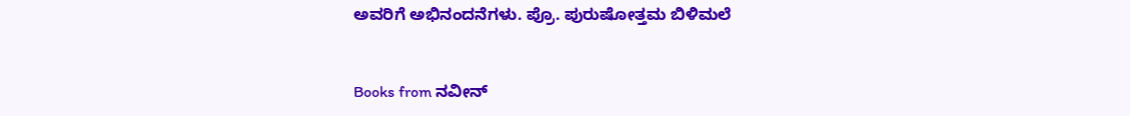ಅವರಿಗೆ ಅಭಿನಂದನೆಗಳು. ಪ್ರೊ. ಪುರುಷೋತ್ತಮ ಬಿಳಿಮಲೆ


Books from ನವೀನ್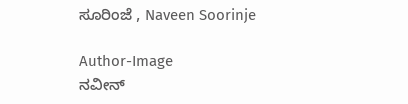ಸೂರಿಂಜೆ , Naveen Soorinje

Author-Image
ನವೀನ್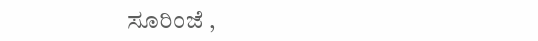ಸೂರಿಂಜೆ ,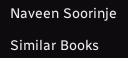Naveen Soorinje

Similar Books